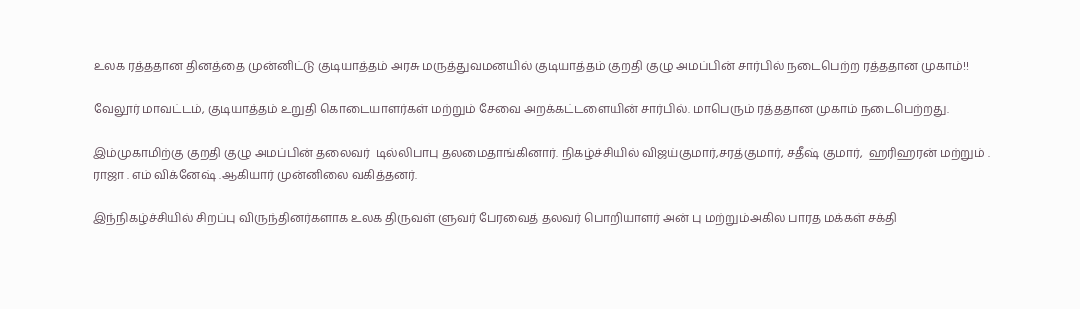உலக ரத்ததான தினத்தை முன்னிட்டு குடியாத்தம் அரசு மருத்துவமனயில் குடியாத்தம் குறதி குழு அமப்பின் சார்பில் நடைபெற்ற ரத்ததான முகாம்!!

வேலூர் மாவட்டம், குடியாத்தம் உறுதி கொடையாளர்கள் மற்றும் சேவை அறக்கட்டளையின் சார்பில். மாபெரும் ரத்ததான முகாம் நடைபெற்றது.

இம்முகாமிற்கு குறதி குழு அமப்பின் தலைவர்  டில்லிபாபு தலமைதாங்கினார். நிகழ்ச்சியில் விஜய்குமார்,சரத்குமார், சதீஷ் குமார்,  ஹரிஹரன் மற்றும் . ராஜா . எம் விக்னேஷ் .ஆகியார் முன்னிலை வகித்தனர்.

இந்நிகழ்ச்சியில் சிறப்பு விருந்தினர்களாக உலக திருவள் ளுவர் பேரவைத் தலவர் பொறியாளர் அன் பு மற்றும்அகில பாரத மக்கள் சக்தி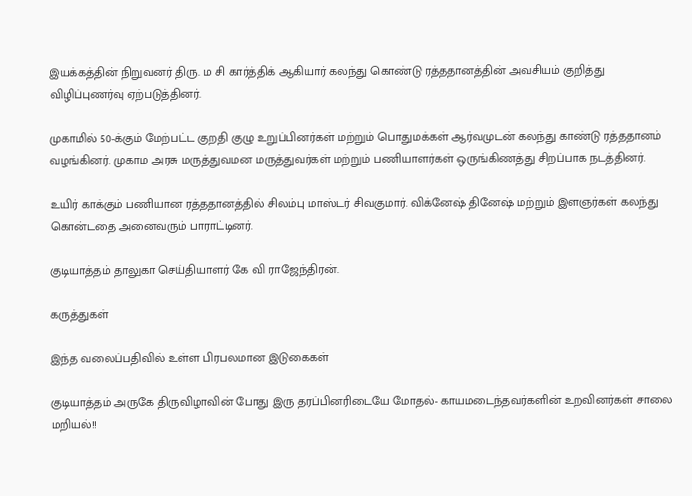இயக்கத்தின் நிறுவனர் திரு. ம சி கார்த்திக் ஆகியார் கலந்து கொண்டு ரத்ததானத்தின் அவசியம் குறித்து விழிப்புணர்வு ஏற்படுத்தினர்.

முகாமில் 50-க்கும் மேற்பட்ட குறதி குழு உறுப்பினர்கள் மற்றும் பொதுமக்கள் ஆர்வமுடன் கலந்து காண்டு ரத்ததானம் வழங்கினர். முகாம அரசு மருத்துவமன மருத்துவர்கள் மற்றும் பணியாளர்கள் ஒருங்கிணத்து சிறப்பாக நடத்தினர்.

உயிர் காக்கும் பணியான ரத்ததானத்தில் சிலம்பு மாஸ்டர் சிவகுமார். விக்னேஷ் தினேஷ் மற்றும் இளஞர்கள் கலந்து கொன்டதை அனைவரும் பாராட்டினர்.

குடியாத்தம் தாலுகா செய்தியாளர் கே வி ராஜேந்திரன்.

கருத்துகள்

இந்த வலைப்பதிவில் உள்ள பிரபலமான இடுகைகள்

குடியாத்தம் அருகே திருவிழாவின் போது இரு தரப்பினரிடையே மோதல்- காயமடைந்தவர்களின் உறவினர்கள் சாலை மறியல்!!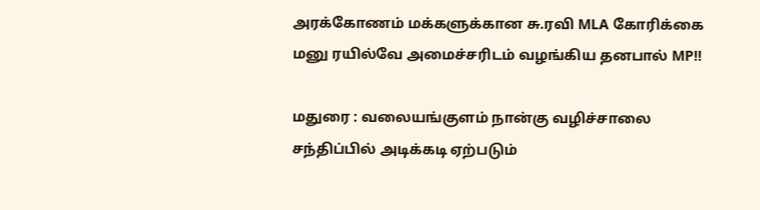அரக்கோணம் மக்களுக்கான சு.ரவி MLA கோரிக்கை மனு ரயில்வே அமைச்சரிடம் வழங்கிய தனபால் MP!!

மதுரை : வலையங்குளம் நான்கு வழிச்சாலை சந்திப்பில் அடிக்கடி ஏற்படும்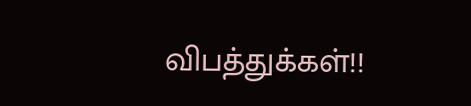விபத்துக்கள்!!